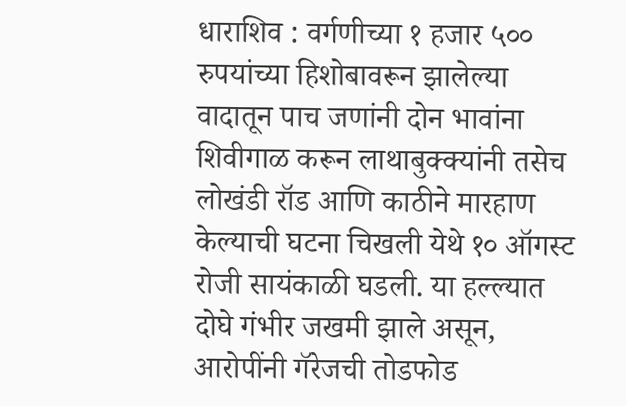धाराशिव : वर्गणीच्या १ हजार ५०० रुपयांच्या हिशोबावरून झालेल्या वादातून पाच जणांनी दोन भावांना शिवीगाळ करून लाथाबुक्क्यांनी तसेच लोखंडी रॉड आणि काठीने मारहाण केल्याची घटना चिखली येथे १० ऑगस्ट रोजी सायंकाळी घडली. या हल्ल्यात दोघे गंभीर जखमी झाले असून, आरोपींनी गॅरेजची तोडफोड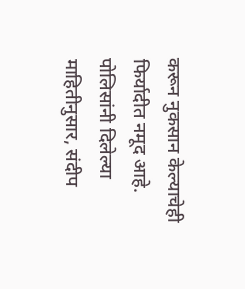करून नुकसान केल्याचेही फिर्यादीत नमूद आहे.
पोलिसांनी दिलेल्या माहितीनुसार, संदीप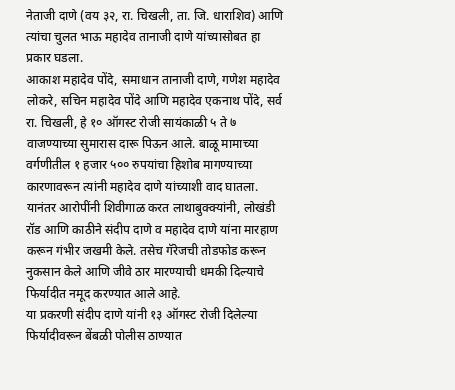नेताजी दाणे (वय ३२, रा. चिखली, ता. जि. धाराशिव) आणि त्यांचा चुलत भाऊ महादेव तानाजी दाणे यांच्यासोबत हा प्रकार घडला.
आकाश महादेव पोंदे, समाधान तानाजी दाणे, गणेश महादेव लोकरे, सचिन महादेव पोंदे आणि महादेव एकनाथ पोंदे, सर्व रा. चिखली, हे १० ऑगस्ट रोजी सायंकाळी ५ ते ७ वाजण्याच्या सुमारास दारू पिऊन आले. बाळू मामाच्या वर्गणीतील १ हजार ५०० रुपयांचा हिशोब मागण्याच्या कारणावरून त्यांनी महादेव दाणे यांच्याशी वाद घातला.
यानंतर आरोपींनी शिवीगाळ करत लाथाबुक्क्यांनी, लोखंडी रॉड आणि काठीने संदीप दाणे व महादेव दाणे यांना मारहाण करून गंभीर जखमी केले. तसेच गॅरेजची तोडफोड करून नुकसान केले आणि जीवे ठार मारण्याची धमकी दिल्याचे फिर्यादीत नमूद करण्यात आले आहे.
या प्रकरणी संदीप दाणे यांनी १३ ऑगस्ट रोजी दिलेल्या फिर्यादीवरून बेंबळी पोलीस ठाण्यात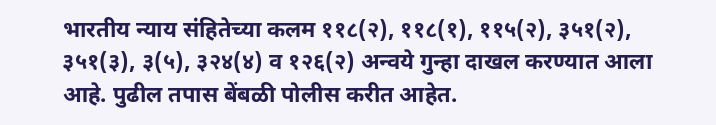भारतीय न्याय संहितेच्या कलम ११८(२), ११८(१), ११५(२), ३५१(२), ३५१(३), ३(५), ३२४(४) व १२६(२) अन्वये गुन्हा दाखल करण्यात आला आहे. पुढील तपास बेंबळी पोलीस करीत आहेत.